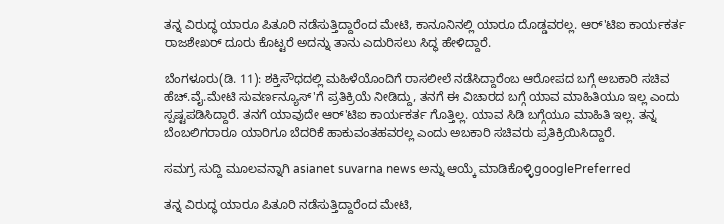ತನ್ನ ವಿರುದ್ಧ ಯಾರೂ ಪಿತೂರಿ ನಡೆಸುತ್ತಿದ್ದಾರೆಂದ ಮೇಟಿ, ಕಾನೂನಿನಲ್ಲಿ ಯಾರೂ ದೊಡ್ಡವರಲ್ಲ. ಆರ್'ಟಿಐ ಕಾರ್ಯಕರ್ತ ರಾಜಶೇಖರ್ ದೂರು ಕೊಟ್ಟರೆ ಅದನ್ನು ತಾನು ಎದುರಿಸಲು ಸಿದ್ಧ ಹೇಳಿದ್ದಾರೆ.

ಬೆಂಗಳೂರು(ಡಿ. 11): ಶಕ್ತಿಸೌಧದಲ್ಲಿ ಮಹಿಳೆಯೊಂದಿಗೆ ರಾಸಲೀಲೆ ನಡೆಸಿದ್ದಾರೆಂಬ ಆರೋಪದ ಬಗ್ಗೆ ಅಬಕಾರಿ ಸಚಿವ ಹೆಚ್.ವೈ.ಮೇಟಿ ಸುವರ್ಣನ್ಯೂಸ್'ಗೆ ಪ್ರತಿಕ್ರಿಯೆ ನೀಡಿದ್ದು, ತನಗೆ ಈ ವಿಚಾರದ ಬಗ್ಗೆ ಯಾವ ಮಾಹಿತಿಯೂ ಇಲ್ಲ ಎಂದು ಸ್ಪಷ್ಟಪಡಿಸಿದ್ದಾರೆ. ತನಗೆ ಯಾವುದೇ ಆರ್'ಟಿಐ ಕಾರ್ಯಕರ್ತ ಗೊತ್ತಿಲ್ಲ. ಯಾವ ಸಿಡಿ ಬಗ್ಗೆಯೂ ಮಾಹಿತಿ ಇಲ್ಲ. ತನ್ನ ಬೆಂಬಲಿಗರಾರೂ ಯಾರಿಗೂ ಬೆದರಿಕೆ ಹಾಕುವಂತಹವರಲ್ಲ ಎಂದು ಅಬಕಾರಿ ಸಚಿವರು ಪ್ರತಿಕ್ರಿಯಿಸಿದ್ದಾರೆ.

ಸಮಗ್ರ ಸುದ್ದಿ ಮೂಲವನ್ನಾಗಿ asianet suvarna news ಅನ್ನು ಆಯ್ಕೆ ಮಾಡಿಕೊಳ್ಳಿgooglePreferred

ತನ್ನ ವಿರುದ್ಧ ಯಾರೂ ಪಿತೂರಿ ನಡೆಸುತ್ತಿದ್ದಾರೆಂದ ಮೇಟಿ,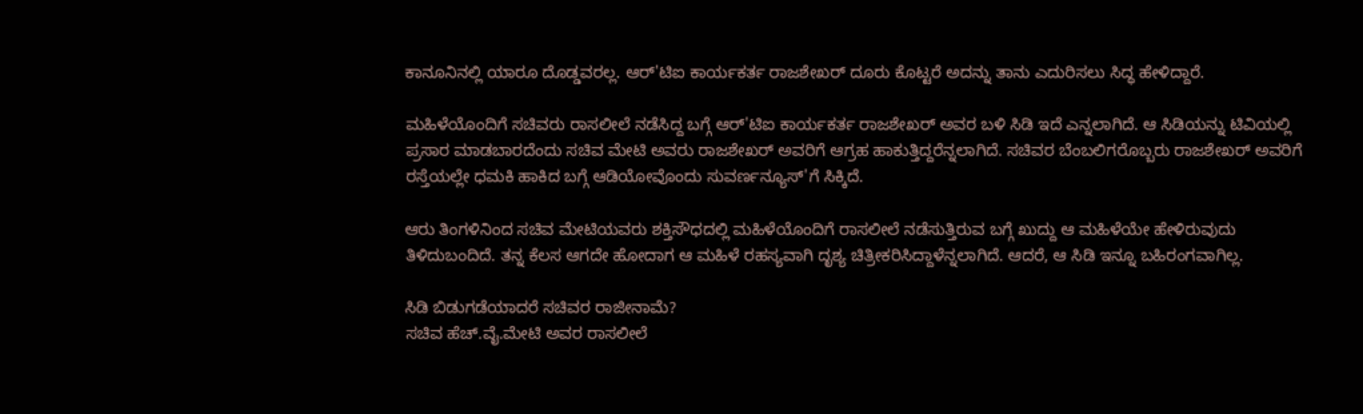ಕಾನೂನಿನಲ್ಲಿ ಯಾರೂ ದೊಡ್ಡವರಲ್ಲ. ಆರ್'ಟಿಐ ಕಾರ್ಯಕರ್ತ ರಾಜಶೇಖರ್ ದೂರು ಕೊಟ್ಟರೆ ಅದನ್ನು ತಾನು ಎದುರಿಸಲು ಸಿದ್ಧ ಹೇಳಿದ್ದಾರೆ.

ಮಹಿಳೆಯೊಂದಿಗೆ ಸಚಿವರು ರಾಸಲೀಲೆ ನಡೆಸಿದ್ದ ಬಗ್ಗೆ ಆರ್'ಟಿಐ ಕಾರ್ಯಕರ್ತ ರಾಜಶೇಖರ್ ಅವರ ಬಳಿ ಸಿಡಿ ಇದೆ ಎನ್ನಲಾಗಿದೆ. ಆ ಸಿಡಿಯನ್ನು ಟಿವಿಯಲ್ಲಿ ಪ್ರಸಾರ ಮಾಡಬಾರದೆಂದು ಸಚಿವ ಮೇಟಿ ಅವರು ರಾಜಶೇಖರ್ ಅವರಿಗೆ ಆಗ್ರಹ ಹಾಕುತ್ತಿದ್ದರೆನ್ನಲಾಗಿದೆ. ಸಚಿವರ ಬೆಂಬಲಿಗರೊಬ್ಬರು ರಾಜಶೇಖರ್ ಅವರಿಗೆ ರಸ್ತೆಯಲ್ಲೇ ಧಮಕಿ ಹಾಕಿದ ಬಗ್ಗೆ ಆಡಿಯೋವೊಂದು ಸುವರ್ಣನ್ಯೂಸ್'ಗೆ ಸಿಕ್ಕಿದೆ.

ಆರು ತಿಂಗಳಿನಿಂದ ಸಚಿವ ಮೇಟಿಯವರು ಶಕ್ತಿಸೌಧದಲ್ಲಿ ಮಹಿಳೆಯೊಂದಿಗೆ ರಾಸಲೀಲೆ ನಡೆಸುತ್ತಿರುವ ಬಗ್ಗೆ ಖುದ್ದು ಆ ಮಹಿಳೆಯೇ ಹೇಳಿರುವುದು ತಿಳಿದುಬಂದಿದೆ. ತನ್ನ ಕೆಲಸ ಆಗದೇ ಹೋದಾಗ ಆ ಮಹಿಳೆ ರಹಸ್ಯವಾಗಿ ದೃಶ್ಯ ಚಿತ್ರೀಕರಿಸಿದ್ದಾಳೆನ್ನಲಾಗಿದೆ. ಆದರೆ, ಆ ಸಿಡಿ ಇನ್ನೂ ಬಹಿರಂಗವಾಗಿಲ್ಲ.

ಸಿಡಿ ಬಿಡುಗಡೆಯಾದರೆ ಸಚಿವರ ರಾಜೀನಾಮೆ?
ಸಚಿವ ಹೆಚ್.ವೈ.ಮೇಟಿ ಅವರ ರಾಸಲೀಲೆ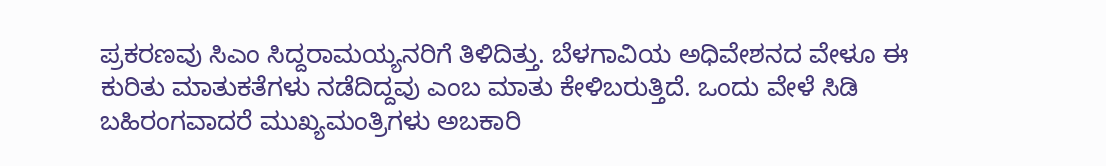ಪ್ರಕರಣವು ಸಿಎಂ ಸಿದ್ದರಾಮಯ್ಯನರಿಗೆ ತಿಳಿದಿತ್ತು. ಬೆಳಗಾವಿಯ ಅಧಿವೇಶನದ ವೇಳೂ ಈ ಕುರಿತು ಮಾತುಕತೆಗಳು ನಡೆದಿದ್ದವು ಎಂಬ ಮಾತು ಕೇಳಿಬರುತ್ತಿದೆ. ಒಂದು ವೇಳೆ ಸಿಡಿ ಬಹಿರಂಗವಾದರೆ ಮುಖ್ಯಮಂತ್ರಿಗಳು ಅಬಕಾರಿ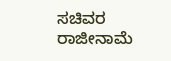ಸಚಿವರ ರಾಜೀನಾಮೆ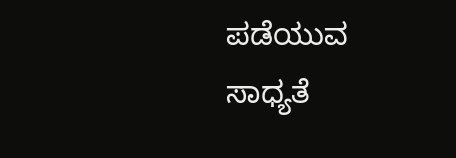ಪಡೆಯುವ ಸಾಧ್ಯತೆ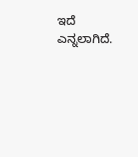ಇದೆ ಎನ್ನಲಾಗಿದೆ.